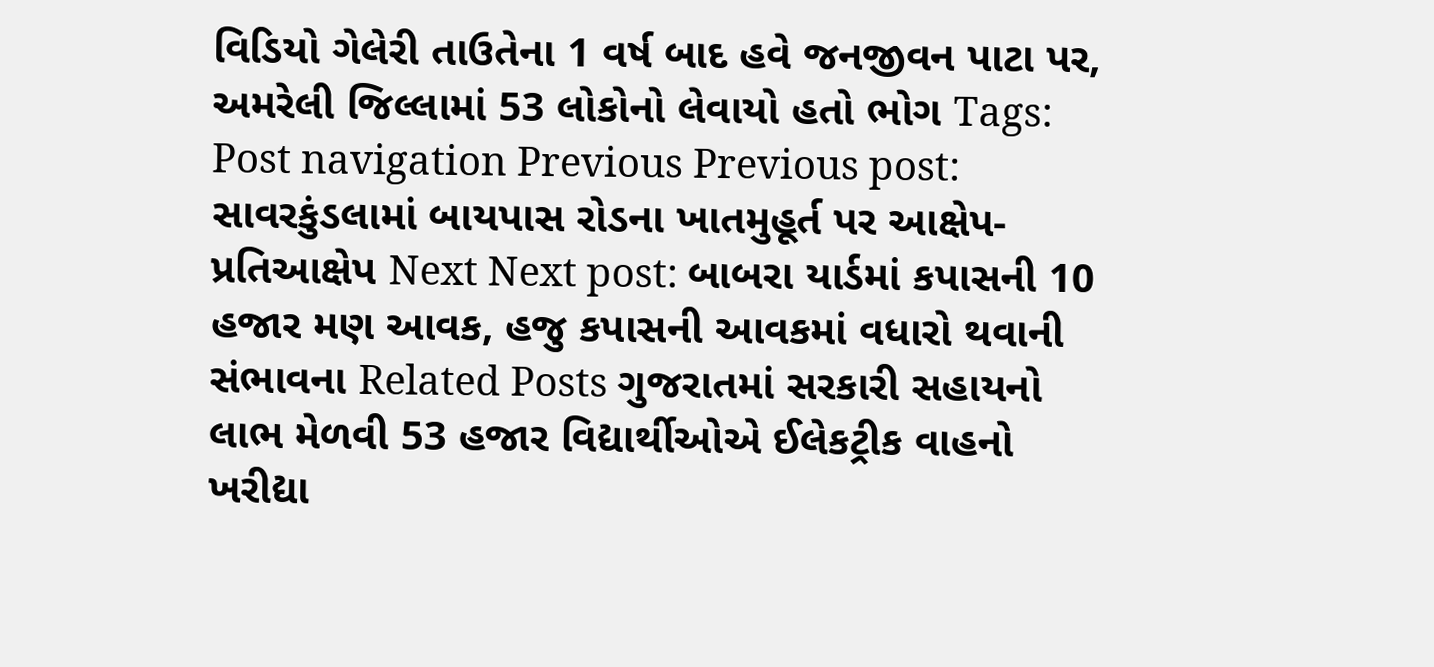વિડિયો ગેલેરી તાઉતેના 1 વર્ષ બાદ હવે જનજીવન પાટા પર, અમરેલી જિલ્લામાં 53 લોકોનો લેવાયો હતો ભોગ Tags: Post navigation Previous Previous post: સાવરકુંડલામાં બાયપાસ રોડના ખાતમુહૂર્ત પર આક્ષેપ-પ્રતિઆક્ષેપ Next Next post: બાબરા યાર્ડમાં કપાસની 10 હજાર મણ આવક, હજુ કપાસની આવકમાં વધારો થવાની સંભાવના Related Posts ગુજરાતમાં સરકારી સહાયનો લાભ મેળવી 53 હજાર વિદ્યાર્થીઓએ ઈલેકટ્રીક વાહનો ખરીદ્યા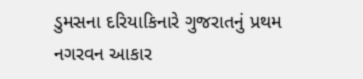ડુમસના દરિયાકિનારે ગુજરાતનું પ્રથમ નગરવન આકાર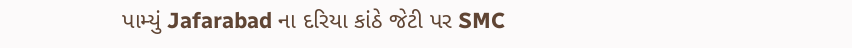પામ્યું Jafarabad ના દરિયા કાંઠે જેટી પર SMC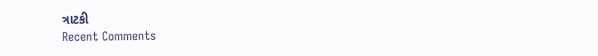ત્રાટકી
Recent Comments